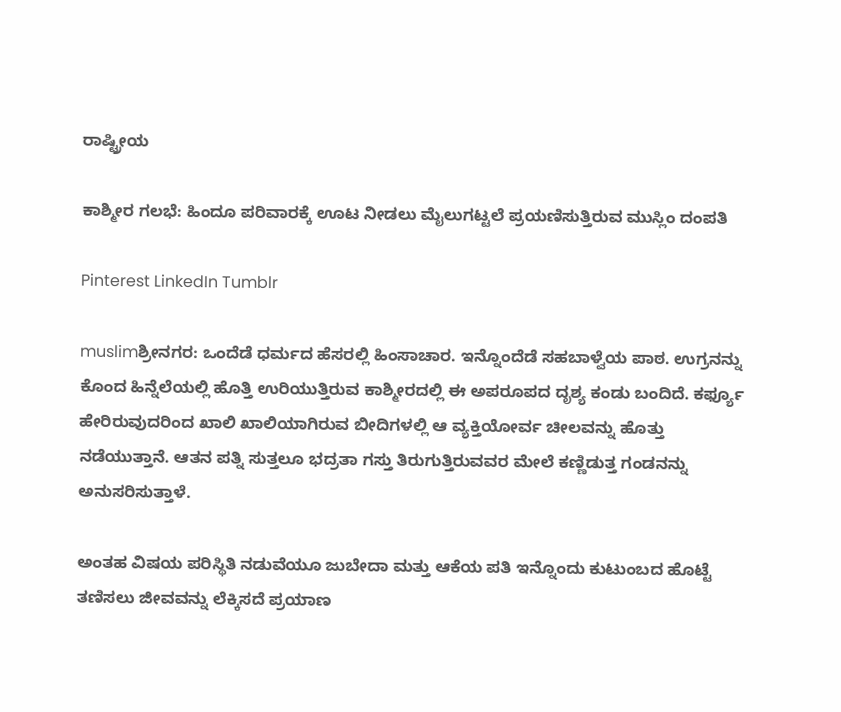ರಾಷ್ಟ್ರೀಯ

ಕಾಶ್ಮೀರ ಗಲಭೆ: ಹಿಂದೂ ಪರಿವಾರಕ್ಕೆ ಊಟ ನೀಡಲು ಮೈಲುಗಟ್ಟಲೆ ಪ್ರಯಣಿಸುತ್ತಿರುವ ಮುಸ್ಲಿಂ ದಂಪತಿ

Pinterest LinkedIn Tumblr

muslimಶ್ರೀನಗರ: ಒಂದೆಡೆ ಧರ್ಮದ ಹೆಸರಲ್ಲಿ ಹಿಂಸಾಚಾರ. ಇನ್ನೊಂದೆಡೆ ಸಹಬಾಳ್ವೆಯ ಪಾಠ. ಉಗ್ರನನ್ನು ಕೊಂದ ಹಿನ್ನೆಲೆಯಲ್ಲಿ ಹೊತ್ತಿ ಉರಿಯುತ್ತಿರುವ ಕಾಶ್ಮೀರದಲ್ಲಿ ಈ ಅಪರೂಪದ ದೃಶ್ಯ ಕಂಡು ಬಂದಿದೆ. ಕರ್ಫ್ಯೂ ಹೇರಿರುವುದರಿಂದ ಖಾಲಿ ಖಾಲಿಯಾಗಿರುವ ಬೀದಿಗಳಲ್ಲಿ ಆ ವ್ಯಕ್ತಿಯೋರ್ವ ಚೀಲವನ್ನು ಹೊತ್ತು ನಡೆಯುತ್ತಾನೆ. ಆತನ ಪತ್ನಿ ಸುತ್ತಲೂ ಭದ್ರತಾ ಗಸ್ತು ತಿರುಗುತ್ತಿರುವವರ ಮೇಲೆ ಕಣ್ಣಿಡುತ್ತ ಗಂಡನನ್ನು ಅನುಸರಿಸುತ್ತಾಳೆ.

ಅಂತಹ ವಿಷಯ ಪರಿಸ್ಥಿತಿ ನಡುವೆಯೂ ಜುಬೇದಾ ಮತ್ತು ಆಕೆಯ ಪತಿ ಇನ್ನೊಂದು ಕುಟುಂಬದ ಹೊಟ್ಟೆ ತಣಿಸಲು ಜೀವವನ್ನು ಲೆಕ್ಕಿಸದೆ ಪ್ರಯಾಣ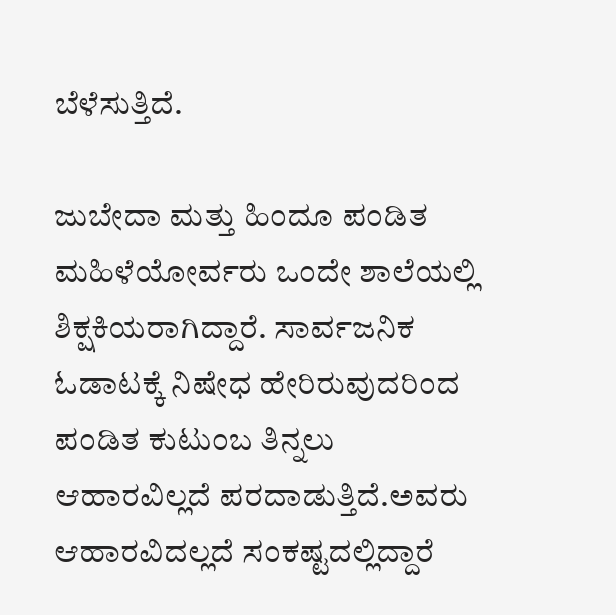ಬೆಳೆಸುತ್ತಿದೆ.

ಜುಬೇದಾ ಮತ್ತು ಹಿಂದೂ ಪಂಡಿತ ಮಹಿಳೆಯೋರ್ವರು ಒಂದೇ ಶಾಲೆಯಲ್ಲಿ ಶಿಕ್ಷಕಿಯರಾಗಿದ್ದಾರೆ. ಸಾರ್ವಜನಿಕ ಓಡಾಟಕ್ಕೆ ನಿಷೇಧ ಹೇರಿರುವುದರಿಂದ ಪಂಡಿತ ಕುಟುಂಬ ತಿನ್ನಲು ಆಹಾರವಿಲ್ಲದೆ ಪರದಾಡುತ್ತಿದೆ.ಅವರು ಆಹಾರವಿದಲ್ಲದೆ ಸಂಕಷ್ಟದಲ್ಲಿದ್ದಾರೆ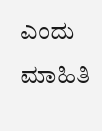ಎಂದು ಮಾಹಿತಿ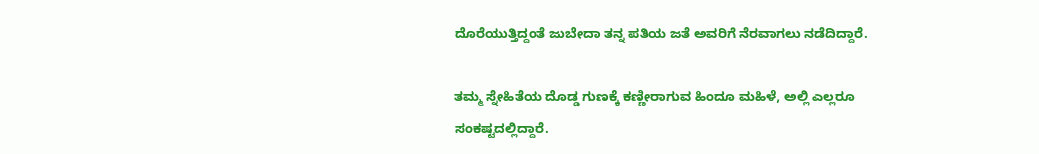ದೊರೆಯುತ್ತಿದ್ದಂತೆ ಜುಬೇದಾ ತನ್ನ ಪತಿಯ ಜತೆ ಅವರಿಗೆ ನೆರವಾಗಲು ನಡೆದಿದ್ದಾರೆ.

ತಮ್ಮ ಸ್ನೇಹಿತೆಯ ದೊಡ್ಡ ಗುಣಕ್ಕೆ ಕಣ್ಣೀರಾಗುವ ಹಿಂದೂ ಮಹಿಳೆ, ಅಲ್ಲಿ ಎಲ್ಲರೂ ಸಂಕಷ್ಟದಲ್ಲಿದ್ದಾರೆ.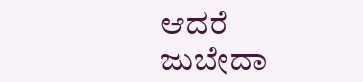ಆದರೆ ಜುಬೇದಾ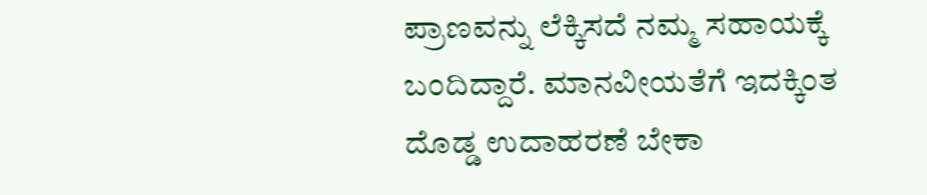ಪ್ರಾಣವನ್ನು ಲೆಕ್ಕಿಸದೆ ನಮ್ಮ ಸಹಾಯಕ್ಕೆ ಬಂದಿದ್ದಾರೆ. ಮಾನವೀಯತೆಗೆ ಇದಕ್ಕಿಂತ ದೊಡ್ಡ ಉದಾಹರಣೆ ಬೇಕಾ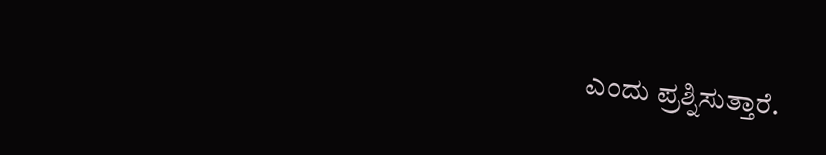ಎಂದು ಪ್ರಶ್ನಿಸುತ್ತಾರೆ.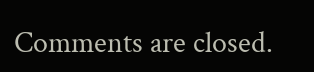Comments are closed.